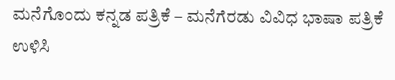ಮನೆಗೊಂದು ಕನ್ನಡ ಪತ್ರಿಕೆ – ಮನೆಗೆರಡು ವಿವಿಧ ಭಾಷಾ ಪತ್ರಿಕೆ ಉಳಿಸಿ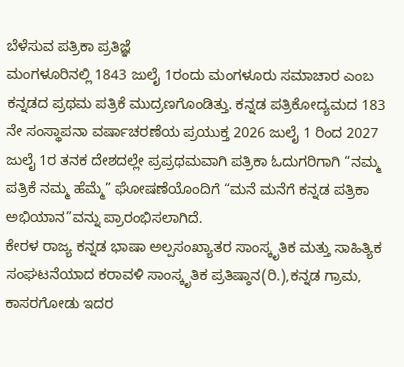ಬೆಳೆಸುವ ಪತ್ರಿಕಾ ಪ್ರತಿಜ್ಞೆ
ಮಂಗಳೂರಿನಲ್ಲಿ 1843 ಜುಲೈ 1ರಂದು ಮಂಗಳೂರು ಸಮಾಚಾರ ಎಂಬ ಕನ್ನಡದ ಪ್ರಥಮ ಪತ್ರಿಕೆ ಮುದ್ರಣಗೊಂಡಿತ್ತು. ಕನ್ನಡ ಪತ್ರಿಕೋದ್ಯಮದ 183 ನೇ ಸಂಸ್ಥಾಪನಾ ವರ್ಷಾಚರಣೆಯ ಪ್ರಯುಕ್ತ 2026 ಜುಲೈ 1 ರಿಂದ 2027 ಜುಲೈ 1ರ ತನಕ ದೇಶದಲ್ಲೇ ಪ್ರಪ್ರಥಮವಾಗಿ ಪತ್ರಿಕಾ ಓದುಗರಿಗಾಗಿ “ನಮ್ಮ ಪತ್ರಿಕೆ ನಮ್ಮ ಹೆಮ್ಮೆ” ಘೋಷಣೆಯೊಂದಿಗೆ “ಮನೆ ಮನೆಗೆ ಕನ್ನಡ ಪತ್ರಿಕಾ ಅಭಿಯಾನ”ವನ್ನು ಪ್ರಾರಂಭಿಸಲಾಗಿದೆ.
ಕೇರಳ ರಾಜ್ಯ ಕನ್ನಡ ಭಾಷಾ ಅಲ್ಪಸಂಖ್ಯಾತರ ಸಾಂಸ್ಕೃತಿಕ ಮತ್ತು ಸಾಹಿತ್ಯಿಕ ಸಂಘಟನೆಯಾದ ಕರಾವಳಿ ಸಾಂಸ್ಕೃತಿಕ ಪ್ರತಿಷ್ಠಾನ(ರಿ.),ಕನ್ನಡ ಗ್ರಾಮ, ಕಾಸರಗೋಡು ಇದರ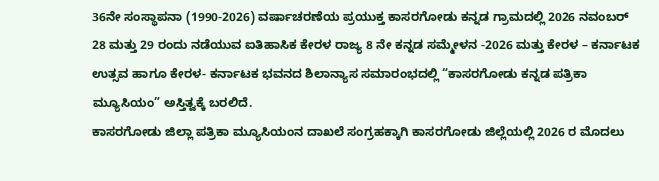36ನೇ ಸಂಸ್ಥಾಪನಾ (1990-2026) ವರ್ಷಾಚರಣೆಯ ಪ್ರಯುಕ್ತ ಕಾಸರಗೋಡು ಕನ್ನಡ ಗ್ರಾಮದಲ್ಲಿ 2026 ನವಂಬರ್ 28 ಮತ್ತು 29 ರಂದು ನಡೆಯುವ ಐತಿಹಾಸಿಕ ಕೇರಳ ರಾಜ್ಯ 8 ನೇ ಕನ್ನಡ ಸಮ್ಮೇಳನ -2026 ಮತ್ತು ಕೇರಳ – ಕರ್ನಾಟಕ ಉತ್ಸವ ಹಾಗೂ ಕೇರಳ- ಕರ್ನಾಟಕ ಭವನದ ಶಿಲಾನ್ಯಾಸ ಸಮಾರಂಭದಲ್ಲಿ “ಕಾಸರಗೋಡು ಕನ್ನಡ ಪತ್ರಿಕಾ ಮ್ಯೂಸಿಯಂ” ಅಸ್ತಿತ್ವಕ್ಕೆ ಬರಲಿದೆ.
ಕಾಸರಗೋಡು ಜಿಲ್ಲಾ ಪತ್ರಿಕಾ ಮ್ಯೂಸಿಯಂನ ದಾಖಲೆ ಸಂಗ್ರಹಕ್ಕಾಗಿ ಕಾಸರಗೋಡು ಜಿಲ್ಲೆಯಲ್ಲಿ 2026 ರ ಮೊದಲು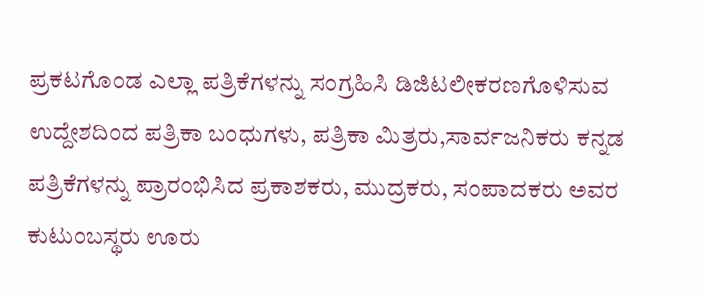ಪ್ರಕಟಗೊಂಡ ಎಲ್ಲಾ ಪತ್ರಿಕೆಗಳನ್ನು ಸಂಗ್ರಹಿಸಿ ಡಿಜಿಟಲೀಕರಣಗೊಳಿಸುವ ಉದ್ದೇಶದಿಂದ ಪತ್ರಿಕಾ ಬಂಧುಗಳು, ಪತ್ರಿಕಾ ಮಿತ್ರರು,ಸಾರ್ವಜನಿಕರು ಕನ್ನಡ ಪತ್ರಿಕೆಗಳನ್ನು ಪ್ರಾರಂಭಿಸಿದ ಪ್ರಕಾಶಕರು, ಮುದ್ರಕರು, ಸಂಪಾದಕರು ಅವರ ಕುಟುಂಬಸ್ಥರು ಊರು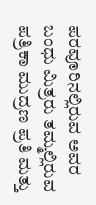ಪರವೂರಿನಲ್ಲಿರುವ ಅವರ ಬಂಧು ಮಿತ್ರರು ತಮ್ಮಲ್ಲಿರುವ ಪತ್ರಿಕಾ ಮುದ್ರಣ ಪ್ರತಿ ಮತ್ತು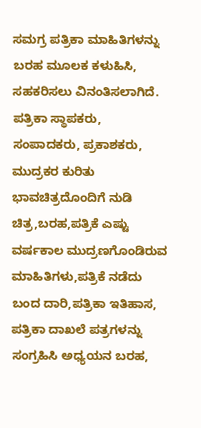ಸಮಗ್ರ ಪತ್ರಿಕಾ ಮಾಹಿತಿಗಳನ್ನು ಬರಹ ಮೂಲಕ ಕಳುಹಿಸಿ, ಸಹಕರಿಸಲು ವಿನಂತಿಸಲಾಗಿದೆ.
ಪತ್ರಿಕಾ ಸ್ಥಾಪಕರು, ಸಂಪಾದಕರು, ಪ್ರಕಾಶಕರು, ಮುದ್ರಕರ ಕುರಿತು ಭಾವಚಿತ್ರದೊಂದಿಗೆ ನುಡಿ ಚಿತ್ರ,ಬರಹ,ಪತ್ರಿಕೆ ಎಷ್ಟು ವರ್ಷಕಾಲ ಮುದ್ರಣಗೊಂಡಿರುವ ಮಾಹಿತಿಗಳು,ಪತ್ರಿಕೆ ನಡೆದು ಬಂದ ದಾರಿ,ಪತ್ರಿಕಾ ಇತಿಹಾಸ, ಪತ್ರಿಕಾ ದಾಖಲೆ ಪತ್ರಗಳನ್ನು ಸಂಗ್ರಹಿಸಿ ಅಧ್ಯಯನ ಬರಹ,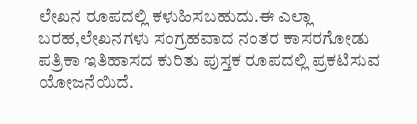ಲೇಖನ ರೂಪದಲ್ಲಿ ಕಳುಹಿಸಬಹುದು.ಈ ಎಲ್ಲಾ ಬರಹ,ಲೇಖನಗಳು ಸಂಗ್ರಹವಾದ ನಂತರ ಕಾಸರಗೋಡು ಪತ್ರಿಕಾ ಇತಿಹಾಸದ ಕುರಿತು ಪುಸ್ತಕ ರೂಪದಲ್ಲಿ ಪ್ರಕಟಿಸುವ ಯೋಜನೆಯಿದೆ.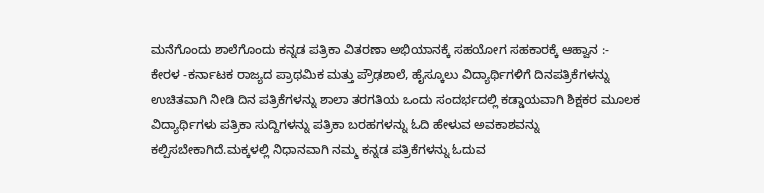ಮನೆಗೊಂದು ಶಾಲೆಗೊಂದು ಕನ್ನಡ ಪತ್ರಿಕಾ ವಿತರಣಾ ಅಭಿಯಾನಕ್ಕೆ ಸಹಯೋಗ ಸಹಕಾರಕ್ಕೆ ಆಹ್ವಾನ :-
ಕೇರಳ -ಕರ್ನಾಟಕ ರಾಜ್ಯದ ಪ್ರಾಥಮಿಕ ಮತ್ತು ಪ್ರೌಢಶಾಲೆ, ಹೈಸ್ಕೂಲು ವಿದ್ಯಾರ್ಥಿಗಳಿಗೆ ದಿನಪತ್ರಿಕೆಗಳನ್ನು ಉಚಿತವಾಗಿ ನೀಡಿ ದಿನ ಪತ್ರಿಕೆಗಳನ್ನು ಶಾಲಾ ತರಗತಿಯ ಒಂದು ಸಂದರ್ಭದಲ್ಲಿ ಕಡ್ಡಾಯವಾಗಿ ಶಿಕ್ಷಕರ ಮೂಲಕ ವಿದ್ಯಾರ್ಥಿಗಳು ಪತ್ರಿಕಾ ಸುದ್ದಿಗಳನ್ನು ಪತ್ರಿಕಾ ಬರಹಗಳನ್ನು ಓದಿ ಹೇಳುವ ಅವಕಾಶವನ್ನು ಕಲ್ಪಿಸಬೇಕಾಗಿದೆ.ಮಕ್ಕಳಲ್ಲಿ ನಿಧಾನವಾಗಿ ನಮ್ಮ ಕನ್ನಡ ಪತ್ರಿಕೆಗಳನ್ನು ಓದುವ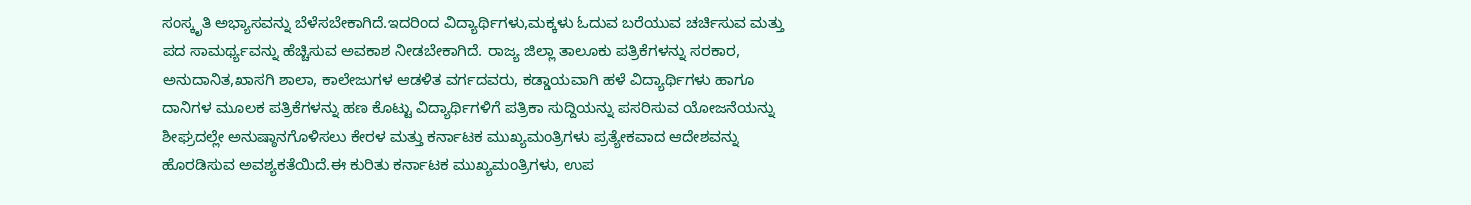ಸಂಸ್ಕೃತಿ ಅಭ್ಯಾಸವನ್ನು ಬೆಳೆಸಬೇಕಾಗಿದೆ.ಇದರಿಂದ ವಿದ್ಯಾರ್ಥಿಗಳು,ಮಕ್ಕಳು ಓದುವ ಬರೆಯುವ ಚರ್ಚಿಸುವ ಮತ್ತು ಪದ ಸಾಮರ್ಥ್ಯವನ್ನು ಹೆಚ್ಚಿಸುವ ಅವಕಾಶ ನೀಡಬೇಕಾಗಿದೆ. ರಾಜ್ಯ ಜಿಲ್ಲಾ ತಾಲೂಕು ಪತ್ರಿಕೆಗಳನ್ನು ಸರಕಾರ, ಅನುದಾನಿತ,ಖಾಸಗಿ ಶಾಲಾ, ಕಾಲೇಜುಗಳ ಆಡಳಿತ ವರ್ಗದವರು, ಕಡ್ಡಾಯವಾಗಿ ಹಳೆ ವಿದ್ಯಾರ್ಥಿಗಳು ಹಾಗೂ ದಾನಿಗಳ ಮೂಲಕ ಪತ್ರಿಕೆಗಳನ್ನು ಹಣ ಕೊಟ್ಟು ವಿದ್ಯಾರ್ಥಿಗಳಿಗೆ ಪತ್ರಿಕಾ ಸುದ್ದಿಯನ್ನು ಪಸರಿಸುವ ಯೋಜನೆಯನ್ನು ಶೀಘ್ರದಲ್ಲೇ ಅನುಷ್ಠಾನಗೊಳಿಸಲು ಕೇರಳ ಮತ್ತು ಕರ್ನಾಟಕ ಮುಖ್ಯಮಂತ್ರಿಗಳು ಪ್ರತ್ಯೇಕವಾದ ಆದೇಶವನ್ನು ಹೊರಡಿಸುವ ಅವಶ್ಯಕತೆಯಿದೆ.ಈ ಕುರಿತು ಕರ್ನಾಟಕ ಮುಖ್ಯಮಂತ್ರಿಗಳು, ಉಪ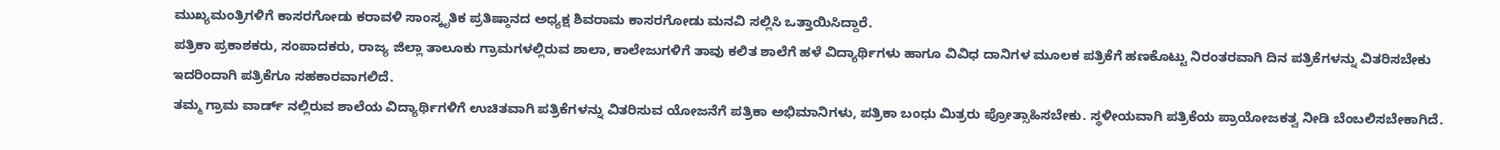ಮುಖ್ಯಮಂತ್ರಿಗಳಿಗೆ ಕಾಸರಗೋಡು ಕರಾವಳಿ ಸಾಂಸ್ಕೃತಿಕ ಪ್ರತಿಷ್ಠಾನದ ಅಧ್ಯಕ್ಷ ಶಿವರಾಮ ಕಾಸರಗೋಡು ಮನವಿ ಸಲ್ಲಿಸಿ ಒತ್ತಾಯಿಸಿದ್ದಾರೆ.
ಪತ್ರಿಕಾ ಪ್ರಕಾಶಕರು, ಸಂಪಾದಕರು, ರಾಜ್ಯ ಜಿಲ್ಲಾ ತಾಲೂಕು ಗ್ರಾಮಗಳಲ್ಲಿರುವ ಶಾಲಾ, ಕಾಲೇಜುಗಳಿಗೆ ತಾವು ಕಲಿತ ಶಾಲೆಗೆ ಹಳೆ ವಿದ್ಯಾರ್ಥಿಗಳು ಹಾಗೂ ವಿವಿಧ ದಾನಿಗಳ ಮೂಲಕ ಪತ್ರಿಕೆಗೆ ಹಣಕೊಟ್ಟು ನಿರಂತರವಾಗಿ ದಿನ ಪತ್ರಿಕೆಗಳನ್ನು ವಿತರಿಸಬೇಕು ಇದರಿಂದಾಗಿ ಪತ್ರಿಕೆಗೂ ಸಹಕಾರವಾಗಲಿದೆ.
ತಮ್ಮ ಗ್ರಾಮ ವಾರ್ಡ್ ನಲ್ಲಿರುವ ಶಾಲೆಯ ವಿದ್ಯಾರ್ಥಿಗಳಿಗೆ ಉಚಿತವಾಗಿ ಪತ್ರಿಕೆಗಳನ್ನು ವಿತರಿಸುವ ಯೋಜನೆಗೆ ಪತ್ರಿಕಾ ಅಭಿಮಾನಿಗಳು, ಪತ್ರಿಕಾ ಬಂಧು ಮಿತ್ರರು ಪ್ರೋತ್ಸಾಹಿಸಬೇಕು. ಸ್ಥಳೀಯವಾಗಿ ಪತ್ರಿಕೆಯ ಪ್ರಾಯೋಜಕತ್ವ ನೀಡಿ ಬೆಂಬಲಿಸಬೇಕಾಗಿದೆ.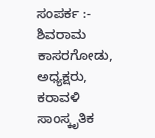ಸಂಪರ್ಕ :- ಶಿವರಾಮ ಕಾಸರಗೋಡು, ಅಧ್ಯಕ್ಷರು, ಕರಾವಳಿ ಸಾಂಸ್ಕೃತಿಕ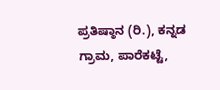ಪ್ರತಿಷ್ಠಾನ (ರಿ.), ಕನ್ನಡ ಗ್ರಾಮ, ಪಾರೆಕಟ್ಟೆ,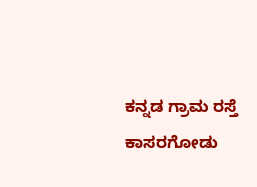ಕನ್ನಡ ಗ್ರಾಮ ರಸ್ತೆ ಕಾಸರಗೋಡು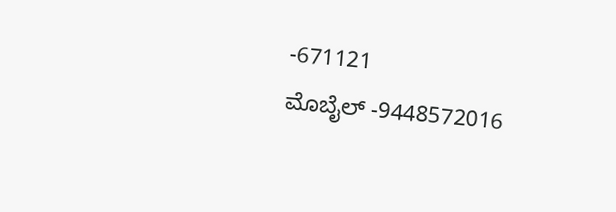-671121
ಮೊಬೈಲ್ -9448572016